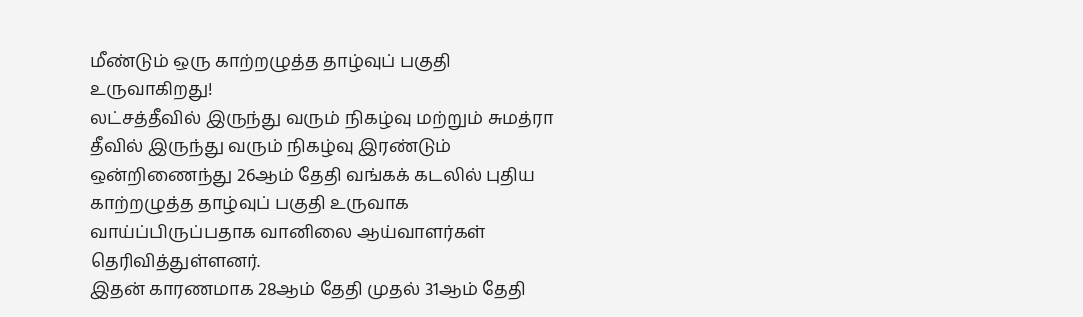மீண்டும் ஒரு காற்றழுத்த தாழ்வுப் பகுதி உருவாகிறது!
லட்சத்தீவில் இருந்து வரும் நிகழ்வு மற்றும் சுமத்ரா தீவில் இருந்து வரும் நிகழ்வு இரண்டும் ஒன்றிணைந்து 26ஆம் தேதி வங்கக் கடலில் புதிய காற்றழுத்த தாழ்வுப் பகுதி உருவாக வாய்ப்பிருப்பதாக வானிலை ஆய்வாளர்கள் தெரிவித்துள்ளனர்.
இதன் காரணமாக 28ஆம் தேதி முதல் 31ஆம் தேதி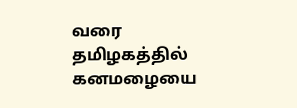வரை தமிழகத்தில் கனமழையை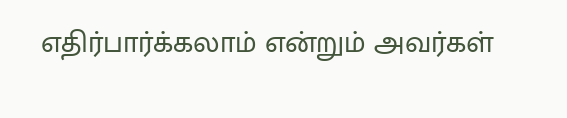எதிர்பார்க்கலாம் என்றும் அவர்கள்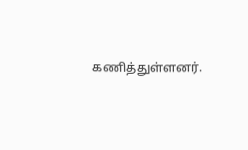கணித்துள்ளனர்.